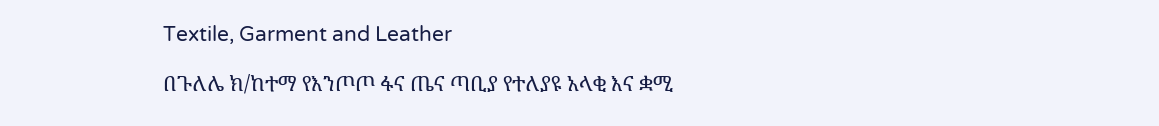Textile, Garment and Leather

በጉለሌ ክ/ከተማ የእንጦጦ ፋና ጤና ጣቢያ የተለያዩ አላቂ እና ቋሚ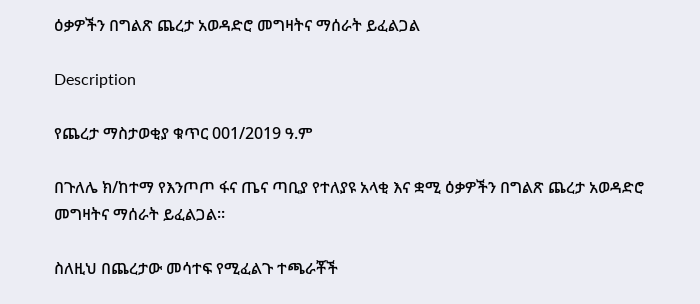ዕቃዎችን በግልጽ ጨረታ አወዳድሮ መግዛትና ማሰራት ይፈልጋል

Description

የጨረታ ማስታወቂያ ቁጥር 001/2019 ዓ.ም

በጉለሌ ክ/ከተማ የእንጦጦ ፋና ጤና ጣቢያ የተለያዩ አላቂ እና ቋሚ ዕቃዎችን በግልጽ ጨረታ አወዳድሮ መግዛትና ማሰራት ይፈልጋል።

ስለዚህ በጨረታው መሳተፍ የሚፈልጉ ተጫራቾች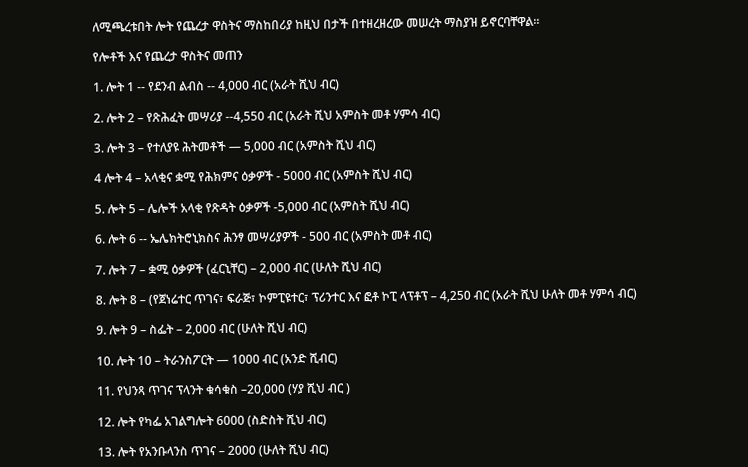ለሚጫረቱበት ሎት የጨረታ ዋስትና ማስከበሪያ ከዚህ በታች በተዘረዘረው መሠረት ማስያዝ ይኖርባቸዋል።

የሎቶች እና የጨረታ ዋስትና መጠን

1. ሎት 1 -- የደንብ ልብስ -- 4,000 ብር (አራት ሺህ ብር)

2. ሎት 2 – የጽሕፈት መሣሪያ --4,550 ብር (አራት ሺህ አምስት መቶ ሃምሳ ብር)

3. ሎት 3 – የተለያዩ ሕትመቶች — 5,000 ብር (አምስት ሺህ ብር)

4 ሎት 4 – አላቂና ቋሚ የሕክምና ዕቃዎች - 5000 ብር (አምስት ሺህ ብር)

5. ሎት 5 – ሌሎች አላቂ የጽዳት ዕቃዎች -5,000 ብር (አምስት ሺህ ብር)

6. ሎት 6 -- ኤሌክትሮኒክስና ሕንፃ መሣሪያዎች - 500 ብር (አምስት መቶ ብር)

7. ሎት 7 – ቋሚ ዕቃዎች (ፈርኒቸር) – 2,000 ብር (ሁለት ሺህ ብር)

8. ሎት 8 – (የጀነሬተር ጥገና፣ ፍራጅ፣ ኮምፒዩተር፣ ፕሪንተር እና ፎቶ ኮፒ ላፕቶፕ – 4,250 ብር (አራት ሺህ ሁለት መቶ ሃምሳ ብር)

9. ሎት 9 – ስፌት – 2,000 ብር (ሁለት ሺህ ብር)

10. ሎት 10 – ትራንስፖርት — 1000 ብር (አንድ ሺብር)

11. የህንጻ ጥገና ፕላንት ቁሳቁስ –20,000 (ሃያ ሺህ ብር )

12. ሎት የካፌ አገልግሎት 6000 (ስድስት ሺህ ብር)

13. ሎት የአንቡላንስ ጥገና – 2000 (ሁለት ሺህ ብር)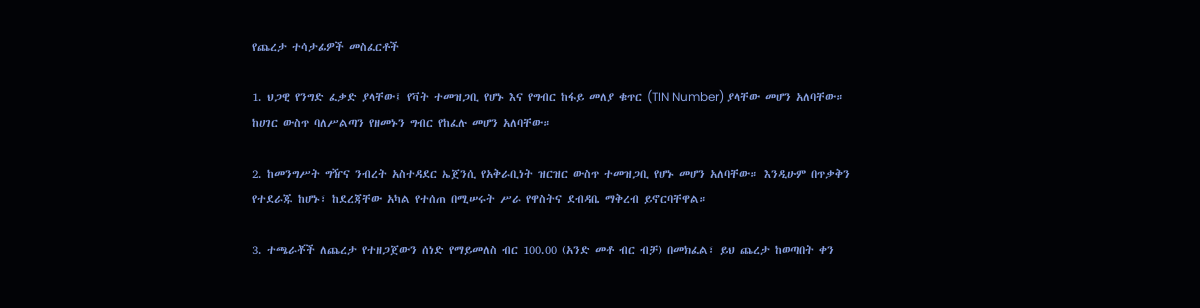የጨረታ ተሳታፊዎች መስፈርቶች

1. ህጋዊ የንግድ ፈቃድ ያላቸው፤ የቫት ተመዝጋቢ የሆኑ እና የግብር ከፋይ መለያ ቁጥር (TIN Number) ያላቸው መሆን አለባቸው። ከሀገር ውስጥ ባለሥልጣን የዘመኑን ግብር የከፈሉ መሆን አለባቸው።

2. ከመንግሥት ግዥና ንብረት አስተዳደር ኤጀንሲ የአቅራቢነት ዝርዝር ውስጥ ተመዝጋቢ የሆኑ መሆን አለባቸው። እንዲሁም በጥቃቅን የተደራጁ ከሆኑ፣ ከደረጃቸው አካል የተሰጠ በሚሠሩት ሥራ የዋስትና ደብዳቤ ማቅረብ ይኖርባቸዋል።

3. ተጫራቾች ለጨረታ የተዘጋጀውን ሰነድ የማይመለስ ብር 100.00 (አንድ መቶ ብር ብቻ) በመክፈል፣ ይህ ጨረታ ከወጣበት ቀን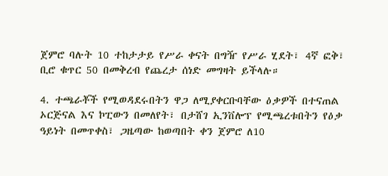ጀምሮ ባሉት 10 ተከታታይ የሥራ ቀናት በግዥ የሥራ ሂደት፣ 4ኛ ፎቅ፣ ቢሮ ቁጥር 50 በመቅረብ የጨረታ ሰነድ መግዛት ይችላሉ።

4. ተጫራቾች የሚወዳደሩበትን ዋጋ ለሚያቀርቡባቸው ዕቃዎች በተናጠል ኦርጅናል እና ኮፒውን በመለየት፣ በታሸገ ኢንቨሎፕ የሚጫረቱበትን የዕቃ ዓይነት በመጥቀስ፣ ጋዜጣው ከወጣበት ቀን ጀምሮ ለ10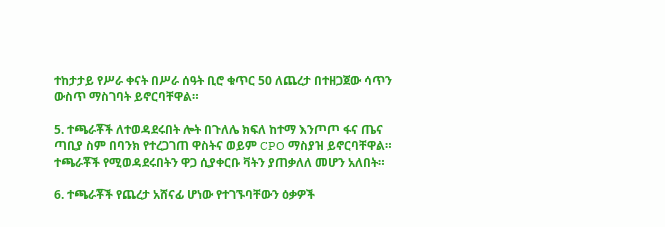ተከታታይ የሥራ ቀናት በሥራ ሰዓት ቢሮ ቁጥር 50 ለጨረታ በተዘጋጀው ሳጥን ውስጥ ማስገባት ይኖርባቸዋል።

5. ተጫራቾች ለተወዳደሩበት ሎት በጉለሌ ክፍለ ከተማ እንጦጦ ፋና ጤና ጣቢያ ስም በባንክ የተረጋገጠ ዋስትና ወይም CPO ማስያዝ ይኖርባቸዋል። ተጫራቾች የሚወዳደሩበትን ዋጋ ሲያቀርቡ ቫትን ያጠቃለለ መሆን አለበት።

6. ተጫራቾች የጨረታ አሸናፊ ሆነው የተገኙባቸውን ዕቃዎች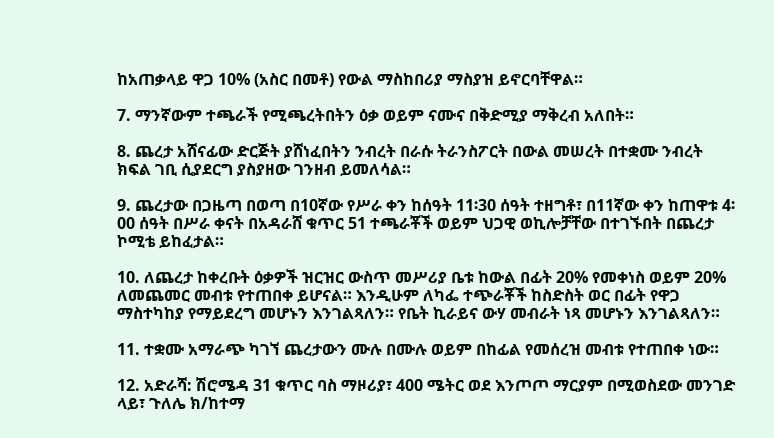ከአጠቃላይ ዋጋ 10% (አስር በመቶ) የውል ማስከበሪያ ማስያዝ ይኖርባቸዋል።

7. ማንኛውም ተጫራች የሚጫረትበትን ዕቃ ወይም ናሙና በቅድሚያ ማቅረብ አለበት።

8. ጨረታ አሸናፊው ድርጅት ያሸነፈበትን ንብረት በራሱ ትራንስፖርት በውል መሠረት በተቋሙ ንብረት ክፍል ገቢ ሲያደርግ ያስያዘው ገንዘብ ይመለሳል።

9. ጨረታው በጋዜጣ በወጣ በ10ኛው የሥራ ቀን ከሰዓት 11፡30 ሰዓት ተዘግቶ፣ በ11ኛው ቀን ከጠዋቱ 4፡00 ሰዓት በሥራ ቀናት በአዳራሸ ቁጥር 51 ተጫራቾች ወይም ህጋዊ ወኪሎቻቸው በተገኙበት በጨረታ ኮሚቴ ይከፈታል።

10. ለጨረታ ከቀረቡት ዕቃዎች ዝርዝር ውስጥ መሥሪያ ቤቱ ከውል በፊት 20% የመቀነስ ወይም 20% ለመጨመር መብቱ የተጠበቀ ይሆናል። እንዲሁም ለካፌ ተጭራቾች ከስድስት ወር በፊት የዋጋ ማስተካከያ የማይደረግ መሆኑን እንገልጻለን። የቤት ኪራይና ውሃ መብራት ነጻ መሆኑን እንገልጻለን።

11. ተቋሙ አማራጭ ካገኘ ጨረታውን ሙሉ በሙሉ ወይም በከፊል የመሰረዝ መብቱ የተጠበቀ ነው።

12. አድራሻ: ሽሮሜዳ 31 ቁጥር ባስ ማዞሪያ፣ 400 ሜትር ወደ እንጦጦ ማርያም በሚወስደው መንገድ ላይ፣ ጉለሌ ክ/ከተማ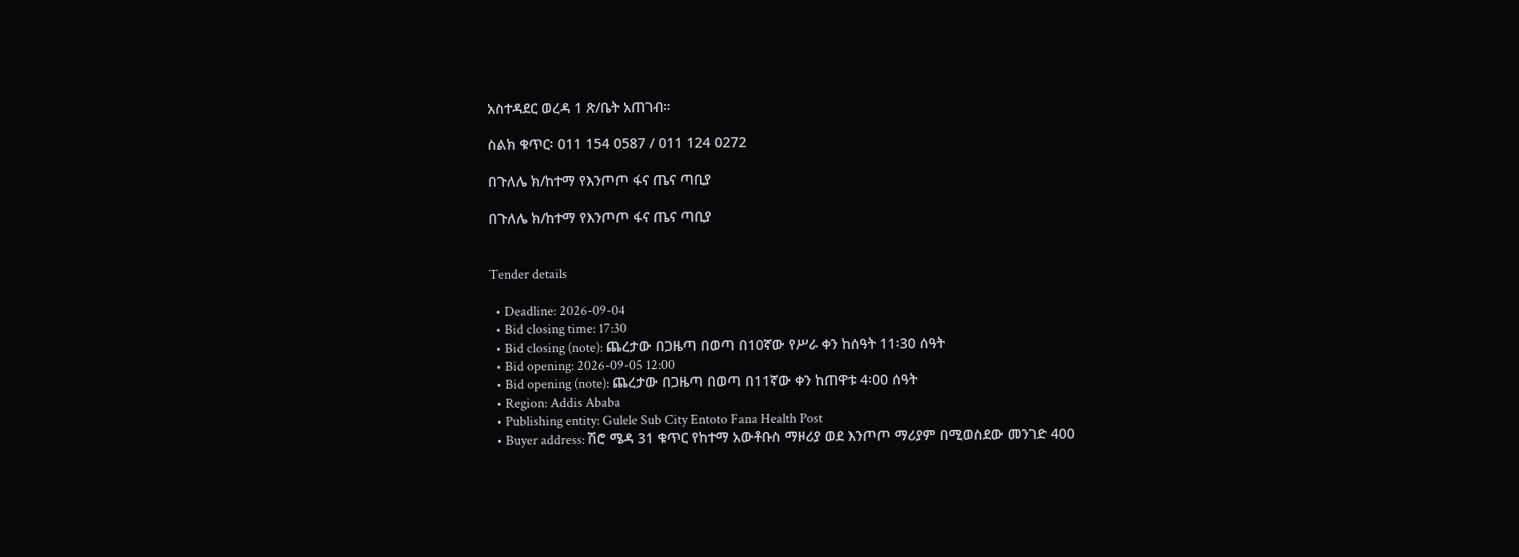አስተዳደር ወረዳ 1 ጽ/ቤት አጠገብ።

ስልክ ቁጥር፡ 011 154 0587 / 011 124 0272

በጉለሌ ክ/ከተማ የእንጦጦ ፋና ጤና ጣቢያ

በጉለሌ ክ/ከተማ የእንጦጦ ፋና ጤና ጣቢያ


Tender details

  • Deadline: 2026-09-04
  • Bid closing time: 17:30
  • Bid closing (note): ጨረታው በጋዜጣ በወጣ በ10ኛው የሥራ ቀን ከሰዓት 11፡30 ሰዓት
  • Bid opening: 2026-09-05 12:00
  • Bid opening (note): ጨረታው በጋዜጣ በወጣ በ11ኛው ቀን ከጠዋቱ 4፡00 ሰዓት
  • Region: Addis Ababa
  • Publishing entity: Gulele Sub City Entoto Fana Health Post
  • Buyer address: ሽሮ ሜዳ 31 ቁጥር የከተማ አውቶቡስ ማዞሪያ ወደ እንጦጦ ማሪያም በሚወስደው መንገድ 400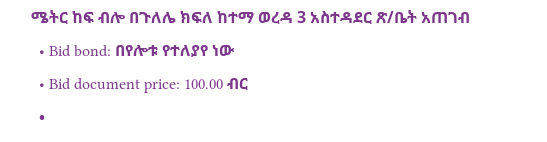ሜትር ከፍ ብሎ በጉለሌ ክፍለ ከተማ ወረዳ 3 አስተዳደር ጽ/ቤት አጠገብ
  • Bid bond: በየሎቱ የተለያየ ነው
  • Bid document price: 100.00 ብር
  •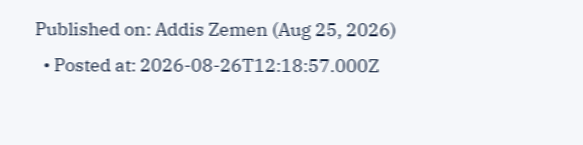Published on: Addis Zemen (Aug 25, 2026)
  • Posted at: 2026-08-26T12:18:57.000Z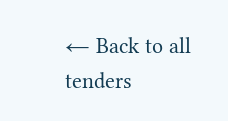← Back to all tenders